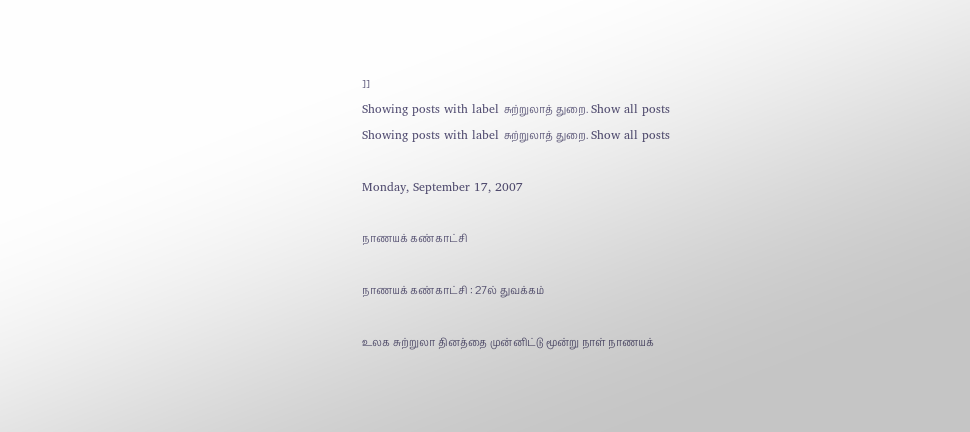]]
Showing posts with label சுற்றுலாத் துறை. Show all posts
Showing posts with label சுற்றுலாத் துறை. Show all posts

Monday, September 17, 2007

நாணயக் கண்காட்சி

நாணயக் கண்காட்சி : 27ல் துவக்கம்

உலக சுற்றுலா தினத்தை முன்னிட்டு மூன்று நாள் நாணயக்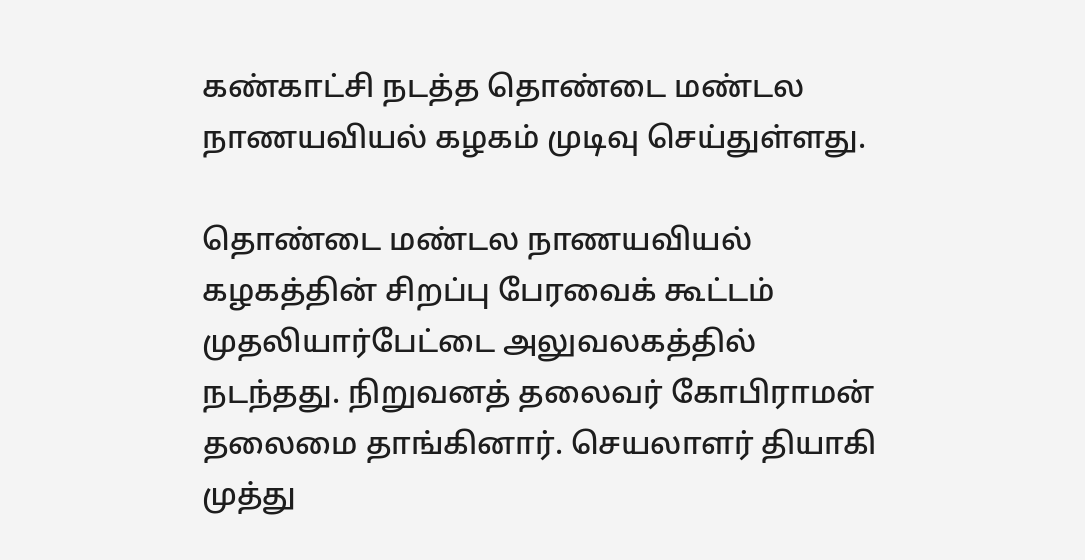கண்காட்சி நடத்த தொண்டை மண்டல நாணயவியல் கழகம் முடிவு செய்துள்ளது.

தொண்டை மண்டல நாணயவியல் கழகத்தின் சிறப்பு பேரவைக் கூட்டம் முதலியார்பேட்டை அலுவலகத்தில் நடந்தது. நிறுவனத் தலைவர் கோபிராமன் தலைமை தாங்கினார். செயலாளர் தியாகி முத்து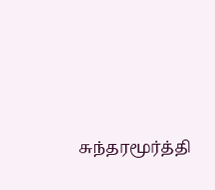சுந்தரமூர்த்தி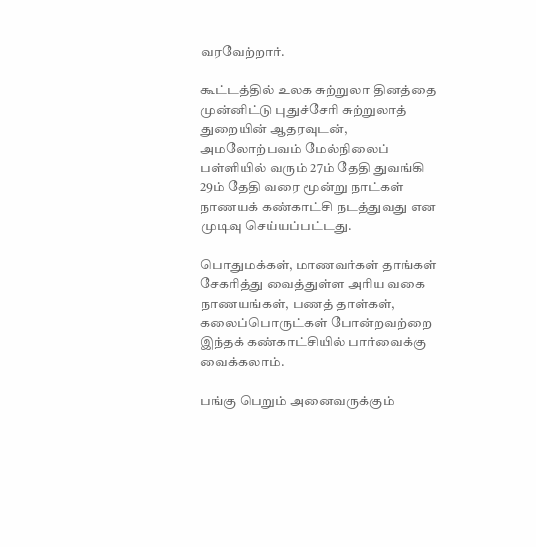வரவேற்றார்.

கூட்டத்தில் உலக சுற்றுலா தினத்தை முன்னிட்டு புதுச்சேரி சுற்றுலாத் துறையின் ஆதரவுடன், அமலோற்பவம் மேல்நிலைப் பள்ளியில் வரும் 27ம் தேதி துவங்கி 29ம் தேதி வரை மூன்று நாட்கள் நாணயக் கண்காட்சி நடத்துவது என முடிவு செய்யப்பட்டது.

பொதுமக்கள், மாணவர்கள் தாங்கள் சேகரித்து வைத்துள்ள அரிய வகை நாணயங்கள், பணத் தாள்கள், கலைப்பொருட்கள் போன்றவற்றை இந்தக் கண்காட்சியில் பார்வைக்கு வைக்கலாம்.

பங்கு பெறும் அனைவருக்கும்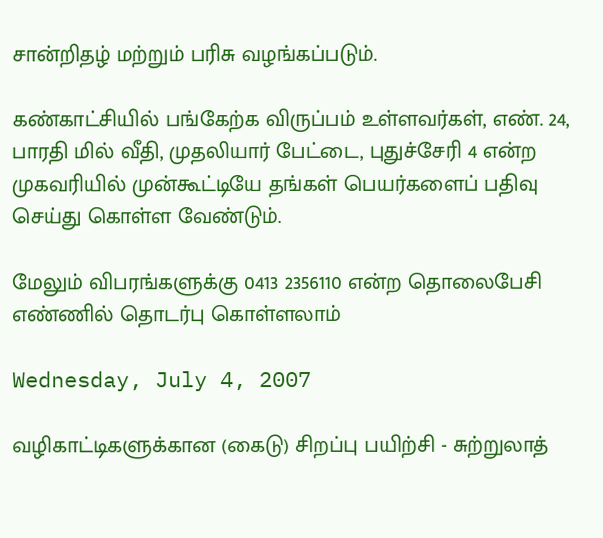சான்றிதழ் மற்றும் பரிசு வழங்கப்படும்.

கண்காட்சியில் பங்கேற்க விருப்பம் உள்ளவர்கள், எண். 24, பாரதி மில் வீதி, முதலியார் பேட்டை, புதுச்சேரி 4 என்ற முகவரியில் முன்கூட்டியே தங்கள் பெயர்களைப் பதிவு செய்து கொள்ள வேண்டும்.

மேலும் விபரங்களுக்கு 0413 2356110 என்ற தொலைபேசி எண்ணில் தொடர்பு கொள்ளலாம்

Wednesday, July 4, 2007

வழிகாட்டிகளுக்கான (கைடு) சிறப்பு பயிற்சி - சுற்றுலாத்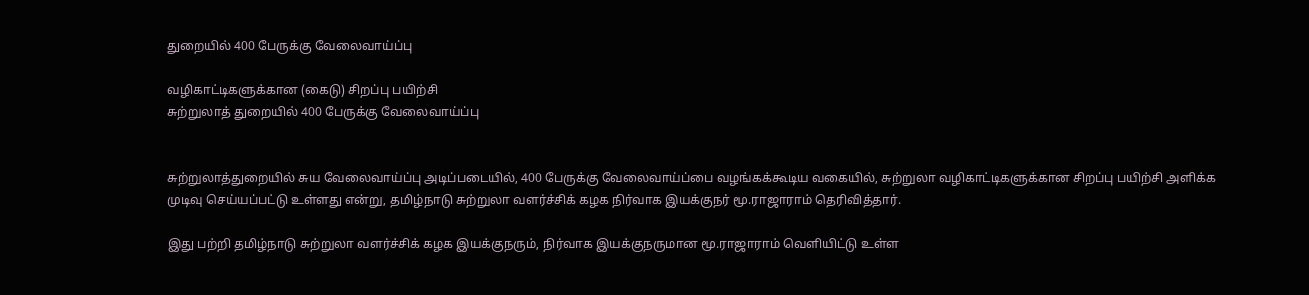துறையில் 400 பேருக்கு வேலைவாய்ப்பு

வழிகாட்டிகளுக்கான (கைடு) சிறப்பு பயிற்சி
சுற்றுலாத் துறையில் 400 பேருக்கு வேலைவாய்ப்பு


சுற்றுலாத்துறையில் சுய வேலைவாய்ப்பு அடிப்படையில், 400 பேருக்கு வேலைவாய்ப்பை வழங்கக்கூடிய வகையில், சுற்றுலா வழிகாட்டிகளுக்கான சிறப்பு பயிற்சி அளிக்க முடிவு செய்யப்பட்டு உள்ளது என்று, தமிழ்நாடு சுற்றுலா வளர்ச்சிக் கழக நிர்வாக இயக்குநர் மூ.ராஜாராம் தெரிவித்தார்.

இது பற்றி தமிழ்நாடு சுற்றுலா வளர்ச்சிக் கழக இயக்குநரும், நிர்வாக இயக்குநருமான மூ.ராஜாராம் வெளியிட்டு உள்ள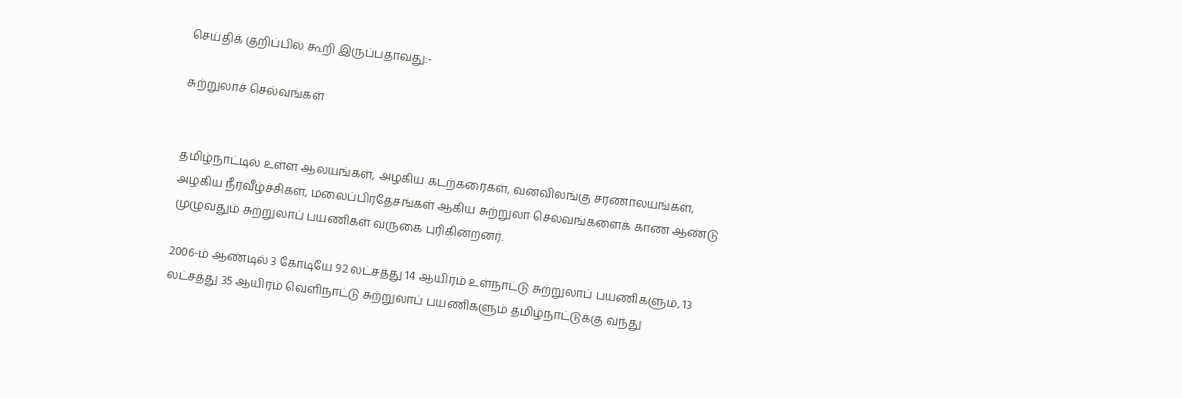செய்திக் குறிப்பில் கூறி இருப்பதாவது:-

சுற்றுலாச் செல்வங்கள்


தமிழ்நாட்டில் உள்ள ஆலயங்கள், அழகிய கடற்கரைகள், வனவிலங்கு சரணாலயங்கள், அழகிய நீர்வீழ்ச்சிகள், மலைப்பிரதேசங்கள் ஆகிய சுற்றுலா செல்வங்களைக் காண ஆண்டு முழுவதும் சுற்றுலாப் பயணிகள் வருகை புரிகின்றனர்.

2006-ம் ஆண்டில் 3 கோடியே 92 லட்சத்து 14 ஆயிரம் உள்நாட்டு சுற்றுலாப் பயணிகளும், 13 லட்சத்து 35 ஆயிரம் வெளிநாட்டு சுற்றுலாப் பயணிகளும் தமிழ்நாட்டுக்கு வந்து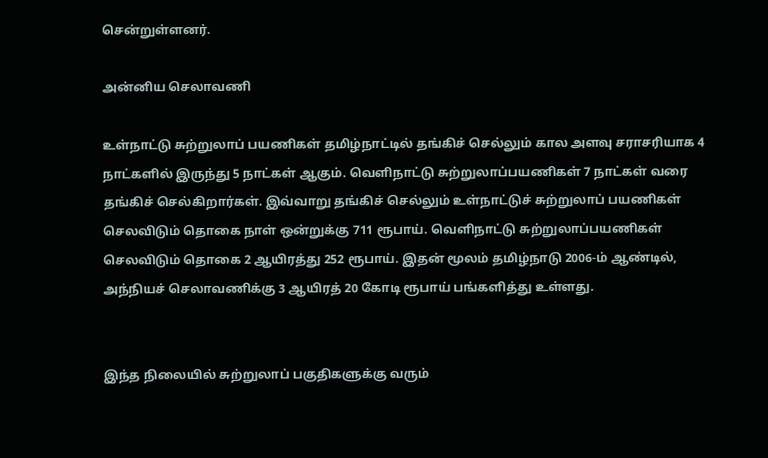சென்றுள்ளனர்.

அன்னிய செலாவணி

உள்நாட்டு சுற்றுலாப் பயணிகள் தமிழ்நாட்டில் தங்கிச் செல்லும் கால அளவு சராசரியாக 4 நாட்களில் இருந்து 5 நாட்கள் ஆகும். வெளிநாட்டு சுற்றுலாப்பயணிகள் 7 நாட்கள் வரை தங்கிச் செல்கிறார்கள். இவ்வாறு தங்கிச் செல்லும் உள்நாட்டுச் சுற்றுலாப் பயணிகள் செலவிடும் தொகை நாள் ஒன்றுக்கு 711 ரூபாய். வெளிநாட்டு சுற்றுலாப்பயணிகள் செலவிடும் தொகை 2 ஆயிரத்து 252 ரூபாய். இதன் மூலம் தமிழ்நாடு 2006-ம் ஆண்டில், அந்நியச் செலாவணிக்கு 3 ஆயிரத் 20 கோடி ரூபாய் பங்களித்து உள்ளது.


இந்த நிலையில் சுற்றுலாப் பகுதிகளுக்கு வரும்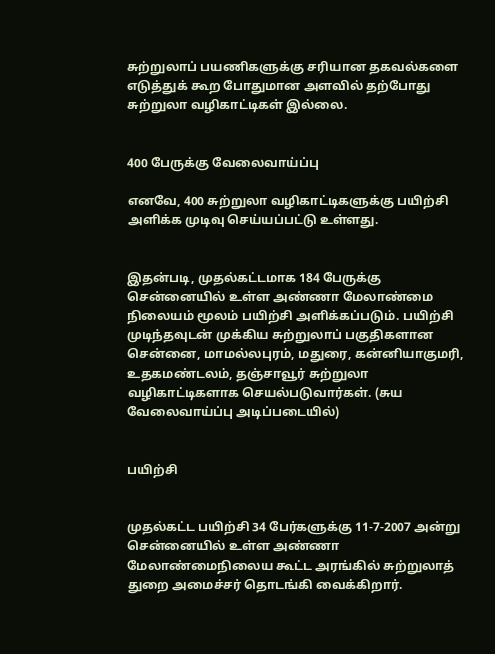சுற்றுலாப் பயணிகளுக்கு சரியான தகவல்களை எடுத்துக் கூற போதுமான அளவில் தற்போது சுற்றுலா வழிகாட்டிகள் இல்லை.


400 பேருக்கு வேலைவாய்ப்பு

எனவே, 400 சுற்றுலா வழிகாட்டிகளுக்கு பயிற்சி அளிக்க முடிவு செய்யப்பட்டு உள்ளது.


இதன்படி, முதல்கட்டமாக 184 பேருக்கு சென்னையில் உள்ள அண்ணா மேலாண்மை நிலையம் மூலம் பயிற்சி அளிக்கப்படும். பயிற்சி முடிந்தவுடன் முக்கிய சுற்றுலாப் பகுதிகளான சென்னை, மாமல்லபுரம், மதுரை, கன்னியாகுமரி, உதகமண்டலம், தஞ்சாவூர் சுற்றுலா வழிகாட்டிகளாக செயல்படுவார்கள். (சுய வேலைவாய்ப்பு அடிப்படையில்)


பயிற்சி


முதல்கட்ட பயிற்சி 34 பேர்களுக்கு 11-7-2007 அன்று சென்னையில் உள்ள அண்ணா மேலாண்மைநிலைய கூட்ட அரங்கில் சுற்றுலாத் துறை அமைச்சர் தொடங்கி வைக்கிறார்.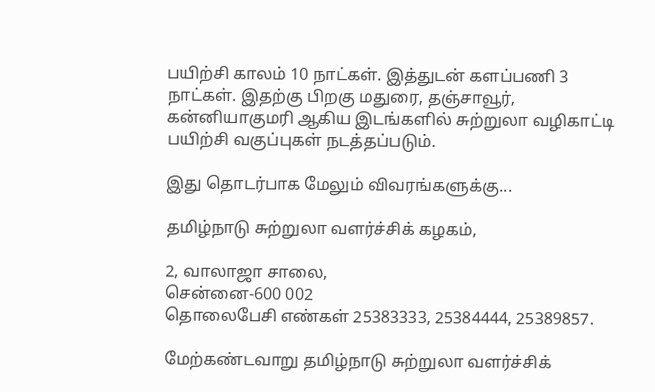பயிற்சி காலம் 10 நாட்கள். இத்துடன் களப்பணி 3 நாட்கள். இதற்கு பிறகு மதுரை, தஞ்சாவூர், கன்னியாகுமரி ஆகிய இடங்களில் சுற்றுலா வழிகாட்டி பயிற்சி வகுப்புகள் நடத்தப்படும்.

இது தொடர்பாக மேலும் விவரங்களுக்கு...

தமிழ்நாடு சுற்றுலா வளர்ச்சிக் கழகம்,

2, வாலாஜா சாலை,
சென்னை-600 002
தொலைபேசி எண்கள் 25383333, 25384444, 25389857.

மேற்கண்டவாறு தமிழ்நாடு சுற்றுலா வளர்ச்சிக்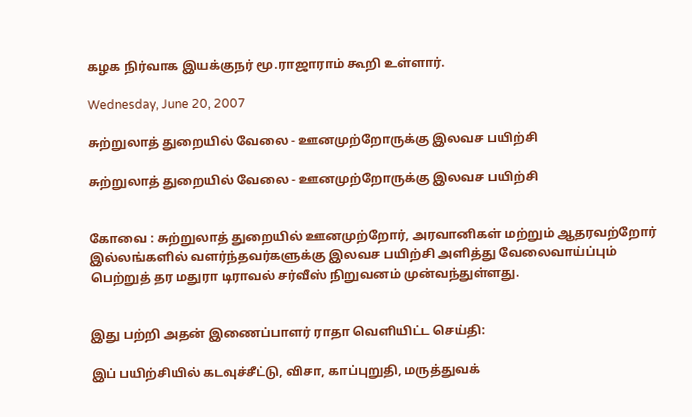கழக நிர்வாக இயக்குநர் மூ.ராஜாராம் கூறி உள்ளார்.

Wednesday, June 20, 2007

சுற்றுலாத் துறையில் வேலை - ஊனமுற்றோருக்கு இலவச பயிற்சி

சுற்றுலாத் துறையில் வேலை - ஊனமுற்றோருக்கு இலவச பயிற்சி


கோவை : சுற்றுலாத் துறையில் ஊனமுற்றோர், அரவானிகள் மற்றும் ஆதரவற்றோர் இல்லங்களில் வளர்ந்தவர்களுக்கு இலவச பயிற்சி அளித்து வேலைவாய்ப்பும் பெற்றுத் தர மதுரா டிராவல் சர்வீஸ் நிறுவனம் முன்வந்துள்ளது.


இது பற்றி அதன் இணைப்பாளர் ராதா வெளியிட்ட செய்தி:

இப் பயிற்சியில் கடவுச்சீட்டு, விசா, காப்புறுதி, மருத்துவக்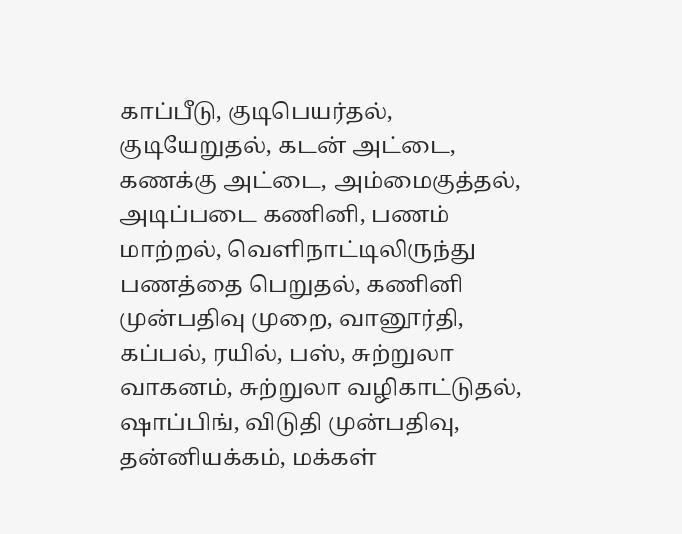காப்பீடு, குடிபெயர்தல், குடியேறுதல், கடன் அட்டை, கணக்கு அட்டை, அம்மைகுத்தல், அடிப்படை கணினி, பணம் மாற்றல், வெளிநாட்டிலிருந்து பணத்தை பெறுதல், கணினி முன்பதிவு முறை, வானூர்தி, கப்பல், ரயில், பஸ், சுற்றுலா வாகனம், சுற்றுலா வழிகாட்டுதல், ஷாப்பிங், விடுதி முன்பதிவு, தன்னியக்கம், மக்கள்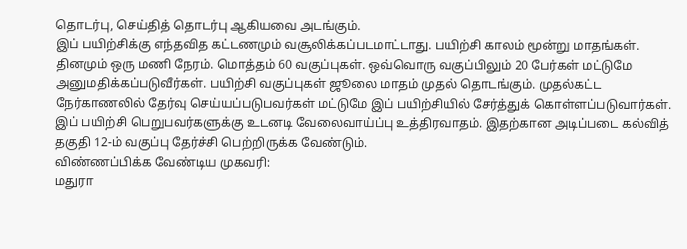தொடர்பு, செய்தித் தொடர்பு ஆகியவை அடங்கும்.
இப் பயிற்சிக்கு எந்தவித கட்டணமும் வசூலிக்கப்படமாட்டாது. பயிற்சி காலம் மூன்று மாதங்கள். தினமும் ஒரு மணி நேரம். மொத்தம் 60 வகுப்புகள். ஒவ்வொரு வகுப்பிலும் 20 பேர்கள் மட்டுமே அனுமதிக்கப்படுவீர்கள். பயிற்சி வகுப்புகள் ஜூலை மாதம் முதல் தொடங்கும். முதல்கட்ட நேர்காணலில் தேர்வு செய்யப்படுபவர்கள் மட்டுமே இப் பயிற்சியில் சேர்த்துக் கொள்ளப்படுவார்கள்.
இப் பயிற்சி பெறுபவர்களுக்கு உடனடி வேலைவாய்ப்பு உத்திரவாதம். இதற்கான அடிப்படை கல்வித் தகுதி 12-ம் வகுப்பு தேர்ச்சி பெற்றிருக்க வேண்டும்.
விண்ணப்பிக்க வேண்டிய முகவரி:
மதுரா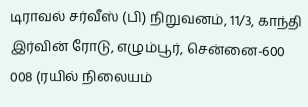டிராவல் சர்வீஸ் (பி) நிறுவனம், 11/3, காந்தி இர்வின் ரோடு, எழும்பூர், சென்னை-600 008 (ரயில் நிலையம்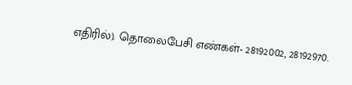எதிரில்). தொலைபேசி எண்கள்- 28192002, 28192970.